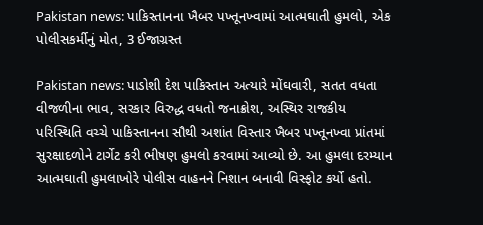Pakistan news: પાકિસ્તાનના ખૈબર પખ્તૂનખ્વામાં આત્મઘાતી હુમલો, એક પોલીસકર્મીનું મોત, 3 ઈજાગ્રસ્ત

Pakistan news: પાડોશી દેશ પાકિસ્તાન અત્યારે મોંઘવારી, સતત વધતા વીજળીના ભાવ, સરકાર વિરુદ્ધ વધતો જનાક્રોશ, અસ્થિર રાજકીય પરિસ્થિતિ વચ્ચે પાકિસ્તાનના સૌથી અશાંત વિસ્તાર ખૈબર પખ્તૂનખ્વા પ્રાંતમાં સુરક્ષાદળોને ટાર્ગેટ કરી ભીષણ હુમલો કરવામાં આવ્યો છે. આ હુમલા દરમ્યાન આત્મઘાતી હુમલાખોરે પોલીસ વાહનને નિશાન બનાવી વિસ્ફોટ કર્યો હતો.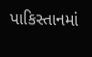પાકિસ્તાનમાં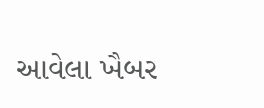આવેલા ખૈબર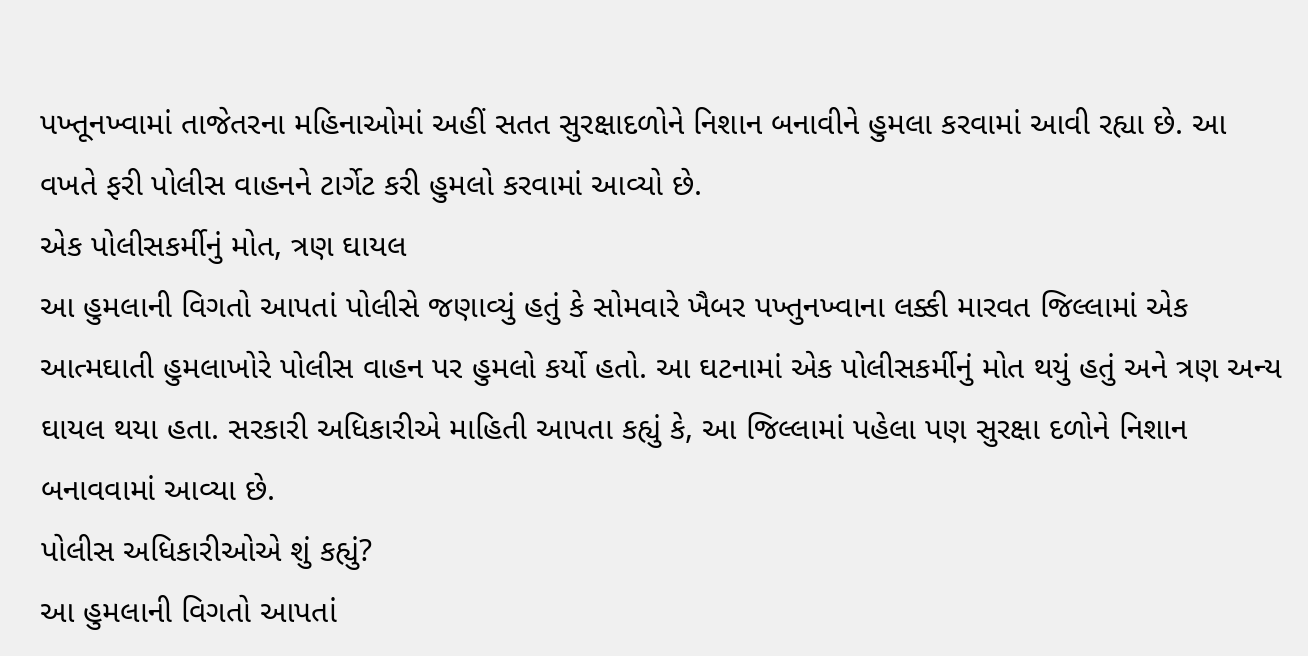પખ્તૂનખ્વામાં તાજેતરના મહિનાઓમાં અહીં સતત સુરક્ષાદળોને નિશાન બનાવીને હુમલા કરવામાં આવી રહ્યા છે. આ વખતે ફરી પોલીસ વાહનને ટાર્ગેટ કરી હુમલો કરવામાં આવ્યો છે.
એક પોલીસકર્મીનું મોત, ત્રણ ઘાયલ
આ હુમલાની વિગતો આપતાં પોલીસે જણાવ્યું હતું કે સોમવારે ખૈબર પખ્તુનખ્વાના લક્કી મારવત જિલ્લામાં એક આત્મઘાતી હુમલાખોરે પોલીસ વાહન પર હુમલો કર્યો હતો. આ ઘટનામાં એક પોલીસકર્મીનું મોત થયું હતું અને ત્રણ અન્ય ઘાયલ થયા હતા. સરકારી અધિકારીએ માહિતી આપતા કહ્યું કે, આ જિલ્લામાં પહેલા પણ સુરક્ષા દળોને નિશાન બનાવવામાં આવ્યા છે.
પોલીસ અધિકારીઓએ શું કહ્યું?
આ હુમલાની વિગતો આપતાં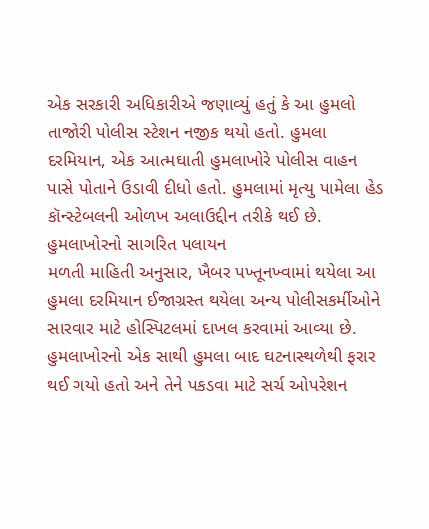એક સરકારી અધિકારીએ જણાવ્યું હતું કે આ હુમલો તાજોરી પોલીસ સ્ટેશન નજીક થયો હતો. હુમલા દરમિયાન, એક આત્મઘાતી હુમલાખોરે પોલીસ વાહન પાસે પોતાને ઉડાવી દીધો હતો. હુમલામાં મૃત્યુ પામેલા હેડ કૉન્સ્ટેબલની ઓળખ અલાઉદ્દીન તરીકે થઈ છે.
હુમલાખોરનો સાગરિત પલાયન
મળતી માહિતી અનુસાર, ખૈબર પખ્તૂનખ્વામાં થયેલા આ હુમલા દરમિયાન ઈજાગ્રસ્ત થયેલા અન્ય પોલીસકર્મીઓને સારવાર માટે હોસ્પિટલમાં દાખલ કરવામાં આવ્યા છે. હુમલાખોરનો એક સાથી હુમલા બાદ ઘટનાસ્થળેથી ફરાર થઈ ગયો હતો અને તેને પકડવા માટે સર્ચ ઓપરેશન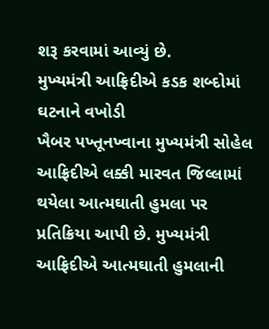શરૂ કરવામાં આવ્યું છે.
મુખ્યમંત્રી આફ્રિદીએ કડક શબ્દોમાં ઘટનાને વખોડી
ખૈબર પખ્તૂનખ્વાના મુખ્યમંત્રી સોહેલ આફ્રિદીએ લક્કી મારવત જિલ્લામાં થયેલા આત્મઘાતી હુમલા પર પ્રતિક્રિયા આપી છે. મુખ્યમંત્રી આફ્રિદીએ આત્મઘાતી હુમલાની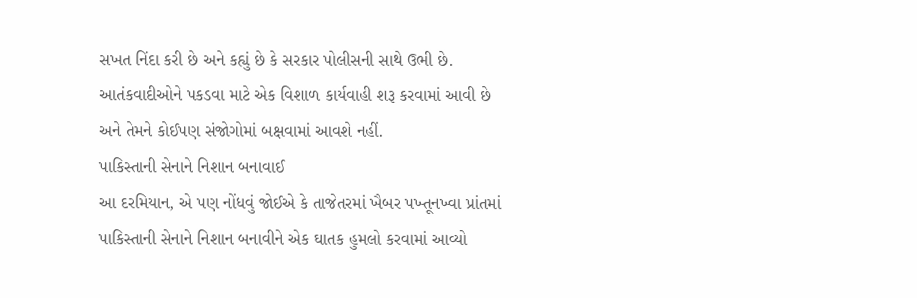સખત નિંદા કરી છે અને કહ્યું છે કે સરકાર પોલીસની સાથે ઉભી છે. આતંકવાદીઓને પકડવા માટે એક વિશાળ કાર્યવાહી શરૂ કરવામાં આવી છે અને તેમને કોઈપણ સંજોગોમાં બક્ષવામાં આવશે નહીં.
પાકિસ્તાની સેનાને નિશાન બનાવાઈ
આ દરમિયાન, એ પણ નોંધવું જોઈએ કે તાજેતરમાં ખૈબર પખ્તૂનખ્વા પ્રાંતમાં પાકિસ્તાની સેનાને નિશાન બનાવીને એક ઘાતક હુમલો કરવામાં આવ્યો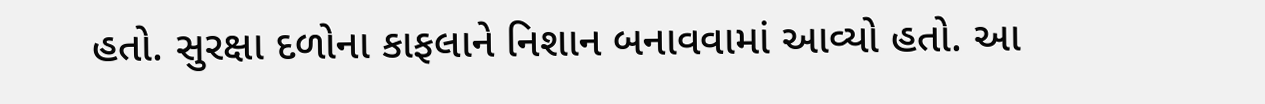હતો. સુરક્ષા દળોના કાફલાને નિશાન બનાવવામાં આવ્યો હતો. આ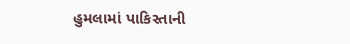હુમલામાં પાકિસ્તાની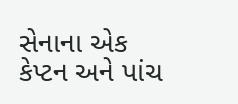સેનાના એક કેપ્ટન અને પાંચ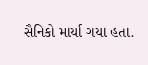સૈનિકો માર્યા ગયા હતા.